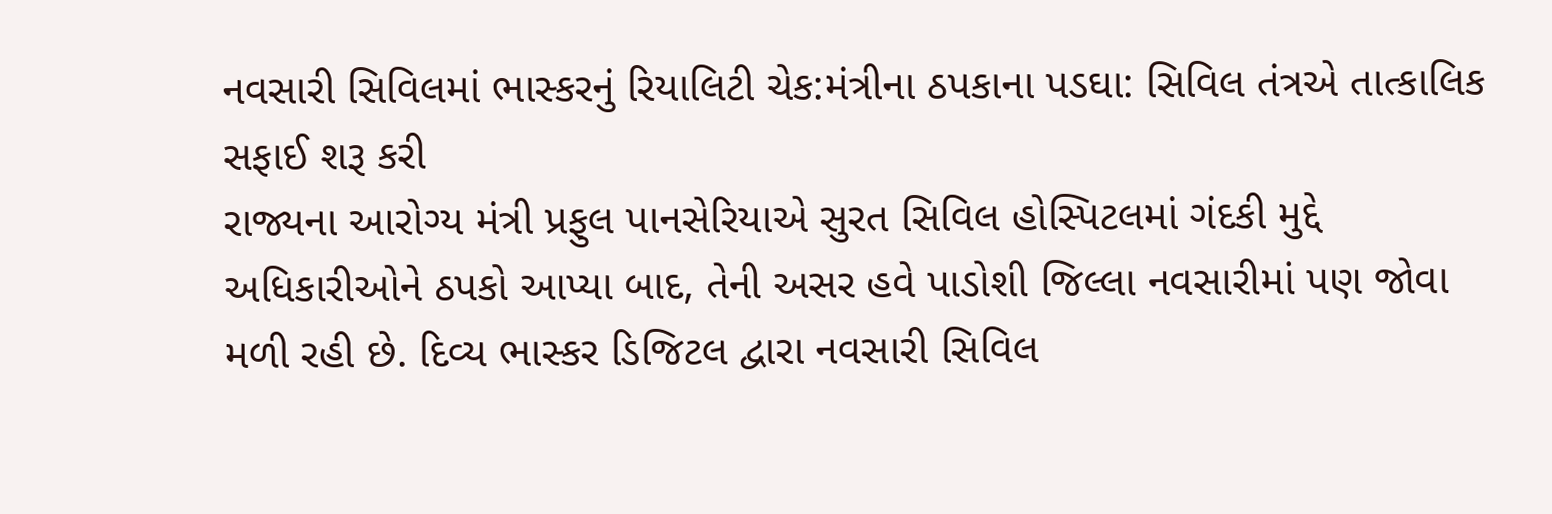નવસારી સિવિલમાં ભાસ્કરનું રિયાલિટી ચેક:મંત્રીના ઠપકાના પડઘા: સિવિલ તંત્રએ તાત્કાલિક સફાઈ શરૂ કરી
રાજ્યના આરોગ્ય મંત્રી પ્રફુલ પાનસેરિયાએ સુરત સિવિલ હોસ્પિટલમાં ગંદકી મુદ્દે અધિકારીઓને ઠપકો આપ્યા બાદ, તેની અસર હવે પાડોશી જિલ્લા નવસારીમાં પણ જોવા મળી રહી છે. દિવ્ય ભાસ્કર ડિજિટલ દ્વારા નવસારી સિવિલ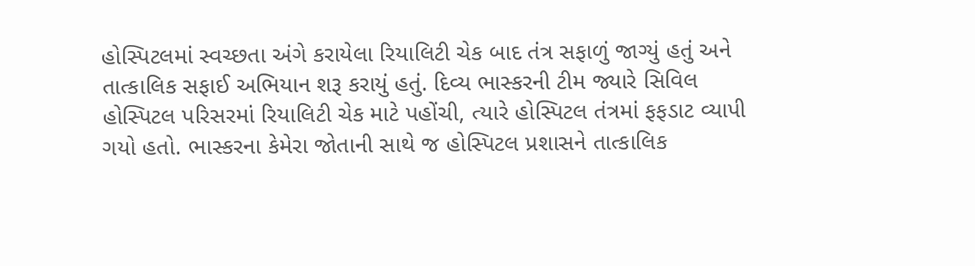હોસ્પિટલમાં સ્વચ્છતા અંગે કરાયેલા રિયાલિટી ચેક બાદ તંત્ર સફાળું જાગ્યું હતું અને તાત્કાલિક સફાઈ અભિયાન શરૂ કરાયું હતું. દિવ્ય ભાસ્કરની ટીમ જ્યારે સિવિલ હોસ્પિટલ પરિસરમાં રિયાલિટી ચેક માટે પહોંચી, ત્યારે હોસ્પિટલ તંત્રમાં ફફડાટ વ્યાપી ગયો હતો. ભાસ્કરના કેમેરા જોતાની સાથે જ હોસ્પિટલ પ્રશાસને તાત્કાલિક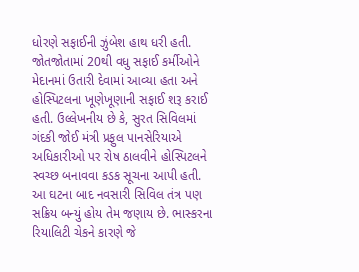ધોરણે સફાઈની ઝુંબેશ હાથ ધરી હતી. જોતજોતામાં 20થી વધુ સફાઈ કર્મીઓને મેદાનમાં ઉતારી દેવામાં આવ્યા હતા અને હોસ્પિટલના ખૂણેખૂણાની સફાઈ શરૂ કરાઈ હતી. ઉલ્લેખનીય છે કે, સુરત સિવિલમાં ગંદકી જોઈ મંત્રી પ્રફુલ પાનસેરિયાએ અધિકારીઓ પર રોષ ઠાલવીને હોસ્પિટલને સ્વચ્છ બનાવવા કડક સૂચના આપી હતી. આ ઘટના બાદ નવસારી સિવિલ તંત્ર પણ સક્રિય બન્યું હોય તેમ જણાય છે. ભાસ્કરના રિયાલિટી ચેકને કારણે જે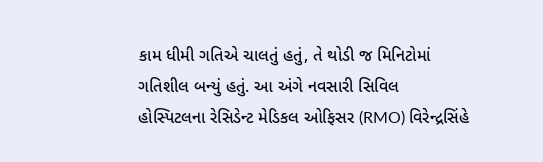કામ ધીમી ગતિએ ચાલતું હતું, તે થોડી જ મિનિટોમાં ગતિશીલ બન્યું હતું. આ અંગે નવસારી સિવિલ હોસ્પિટલના રેસિડેન્ટ મેડિકલ ઓફિસર (RMO) વિરેન્દ્રસિંહે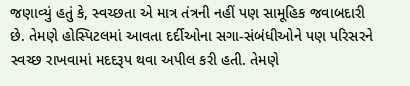જણાવ્યું હતું કે, સ્વચ્છતા એ માત્ર તંત્રની નહીં પણ સામૂહિક જવાબદારી છે. તેમણે હોસ્પિટલમાં આવતા દર્દીઓના સગા-સંબંધીઓને પણ પરિસરને સ્વચ્છ રાખવામાં મદદરૂપ થવા અપીલ કરી હતી. તેમણે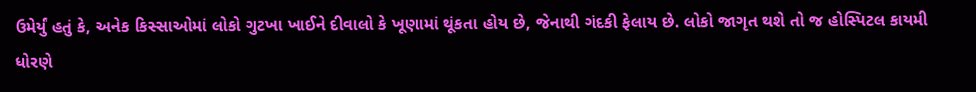ઉમેર્યું હતું કે, અનેક કિસ્સાઓમાં લોકો ગુટખા ખાઈને દીવાલો કે ખૂણામાં થૂંકતા હોય છે, જેનાથી ગંદકી ફેલાય છે. લોકો જાગૃત થશે તો જ હોસ્પિટલ કાયમી ધોરણે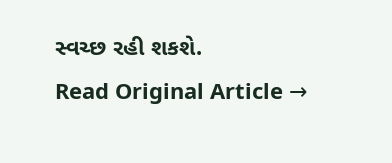સ્વચ્છ રહી શકશે.
Read Original Article →